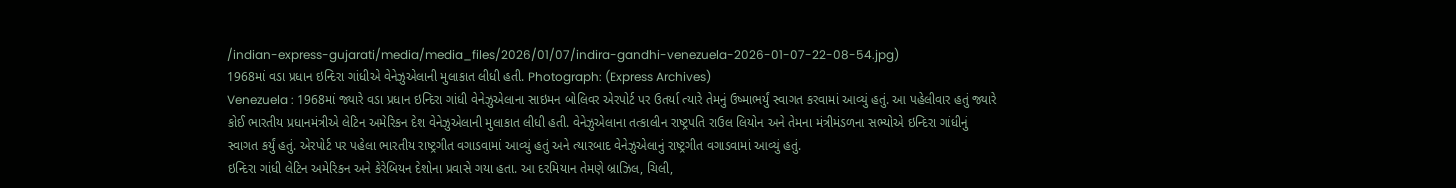/indian-express-gujarati/media/media_files/2026/01/07/indira-gandhi-venezuela-2026-01-07-22-08-54.jpg)
1968માં વડા પ્રધાન ઇન્દિરા ગાંધીએ વેનેઝુએલાની મુલાકાત લીધી હતી. Photograph: (Express Archives)
Venezuela : 1968માં જ્યારે વડા પ્રધાન ઇન્દિરા ગાંધી વેનેઝુએલાના સાઇમન બોલિવર એરપોર્ટ પર ઉતર્યા ત્યારે તેમનું ઉષ્માભર્યું સ્વાગત કરવામાં આવ્યું હતું. આ પહેલીવાર હતું જ્યારે કોઈ ભારતીય પ્રધાનમંત્રીએ લેટિન અમેરિકન દેશ વેનેઝુએલાની મુલાકાત લીધી હતી. વેનેઝુએલાના તત્કાલીન રાષ્ટ્રપતિ રાઉલ લિયોન અને તેમના મંત્રીમંડળના સભ્યોએ ઇન્દિરા ગાંધીનું સ્વાગત કર્યું હતું. એરપોર્ટ પર પહેલા ભારતીય રાષ્ટ્રગીત વગાડવામાં આવ્યું હતું અને ત્યારબાદ વેનેઝુએલાનું રાષ્ટ્રગીત વગાડવામાં આવ્યું હતું.
ઇન્દિરા ગાંધી લેટિન અમેરિકન અને કેરેબિયન દેશોના પ્રવાસે ગયા હતા. આ દરમિયાન તેમણે બ્રાઝિલ, ચિલી,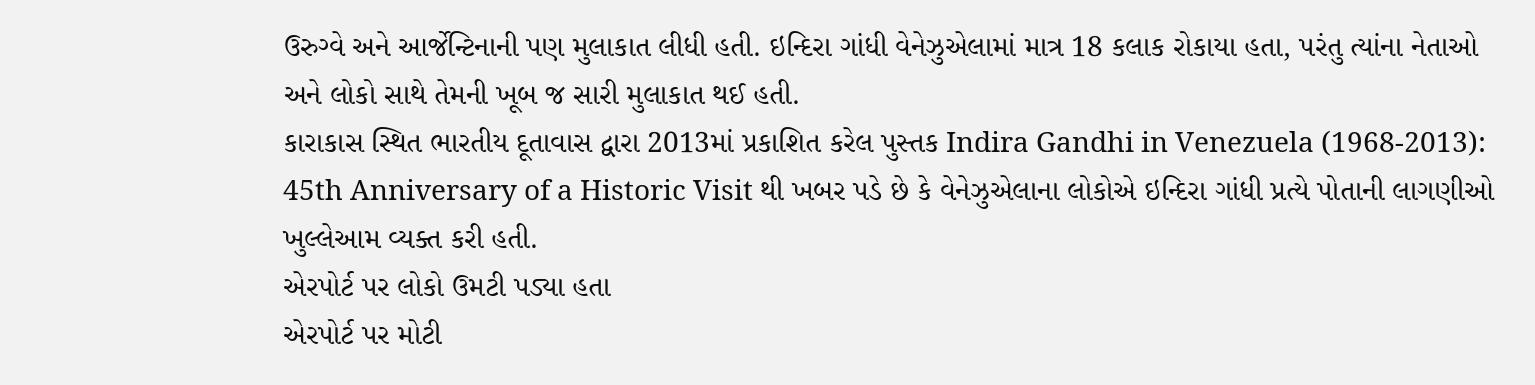ઉરુગ્વે અને આર્જેન્ટિનાની પણ મુલાકાત લીધી હતી. ઇન્દિરા ગાંધી વેનેઝુએલામાં માત્ર 18 કલાક રોકાયા હતા, પરંતુ ત્યાંના નેતાઓ અને લોકો સાથે તેમની ખૂબ જ સારી મુલાકાત થઈ હતી.
કારાકાસ સ્થિત ભારતીય દૂતાવાસ દ્વારા 2013માં પ્રકાશિત કરેલ પુસ્તક Indira Gandhi in Venezuela (1968-2013): 45th Anniversary of a Historic Visit થી ખબર પડે છે કે વેનેઝુએલાના લોકોએ ઇન્દિરા ગાંધી પ્રત્યે પોતાની લાગણીઓ ખુલ્લેઆમ વ્યક્ત કરી હતી.
એરપોર્ટ પર લોકો ઉમટી પડ્યા હતા
એરપોર્ટ પર મોટી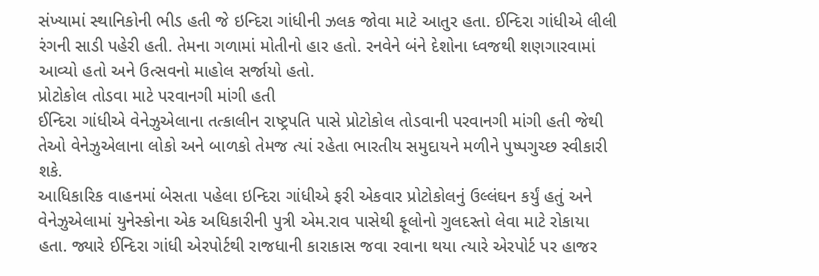સંખ્યામાં સ્થાનિકોની ભીડ હતી જે ઇન્દિરા ગાંધીની ઝલક જોવા માટે આતુર હતા. ઈન્દિરા ગાંધીએ લીલી રંગની સાડી પહેરી હતી. તેમના ગળામાં મોતીનો હાર હતો. રનવેને બંને દેશોના ધ્વજથી શણગારવામાં આવ્યો હતો અને ઉત્સવનો માહોલ સર્જાયો હતો.
પ્રોટોકોલ તોડવા માટે પરવાનગી માંગી હતી
ઈન્દિરા ગાંધીએ વેનેઝુએલાના તત્કાલીન રાષ્ટ્રપતિ પાસે પ્રોટોકોલ તોડવાની પરવાનગી માંગી હતી જેથી તેઓ વેનેઝુએલાના લોકો અને બાળકો તેમજ ત્યાં રહેતા ભારતીય સમુદાયને મળીને પુષ્પગુચ્છ સ્વીકારી શકે.
આધિકારિક વાહનમાં બેસતા પહેલા ઇન્દિરા ગાંધીએ ફરી એકવાર પ્રોટોકોલનું ઉલ્લંઘન કર્યું હતું અને વેનેઝુએલામાં યુનેસ્કોના એક અધિકારીની પુત્રી એમ.રાવ પાસેથી ફૂલોનો ગુલદસ્તો લેવા માટે રોકાયા હતા. જ્યારે ઈન્દિરા ગાંધી એરપોર્ટથી રાજધાની કારાકાસ જવા રવાના થયા ત્યારે એરપોર્ટ પર હાજર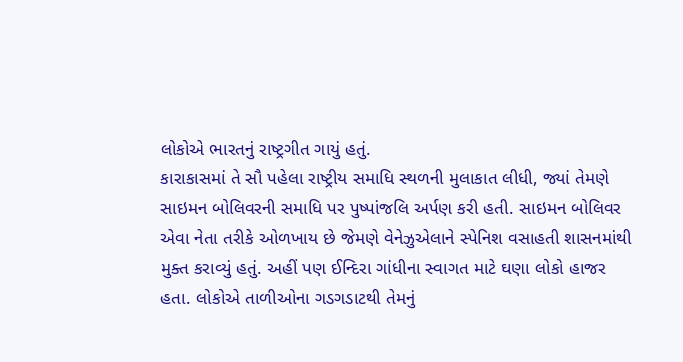લોકોએ ભારતનું રાષ્ટ્રગીત ગાયું હતું.
કારાકાસમાં તે સૌ પહેલા રાષ્ટ્રીય સમાધિ સ્થળની મુલાકાત લીધી, જ્યાં તેમણે સાઇમન બોલિવરની સમાધિ પર પુષ્પાંજલિ અર્પણ કરી હતી. સાઇમન બોલિવર એવા નેતા તરીકે ઓળખાય છે જેમણે વેનેઝુએલાને સ્પેનિશ વસાહતી શાસનમાંથી મુક્ત કરાવ્યું હતું. અહીં પણ ઈન્દિરા ગાંધીના સ્વાગત માટે ઘણા લોકો હાજર હતા. લોકોએ તાળીઓના ગડગડાટથી તેમનું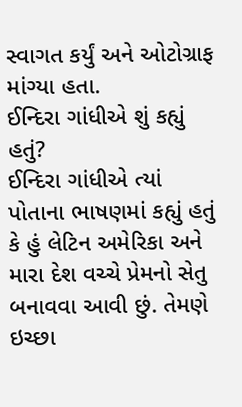સ્વાગત કર્યું અને ઓટોગ્રાફ માંગ્યા હતા.
ઈન્દિરા ગાંધીએ શું કહ્યું હતું?
ઈન્દિરા ગાંધીએ ત્યાં પોતાના ભાષણમાં કહ્યું હતું કે હું લેટિન અમેરિકા અને મારા દેશ વચ્ચે પ્રેમનો સેતુ બનાવવા આવી છું. તેમણે ઇચ્છા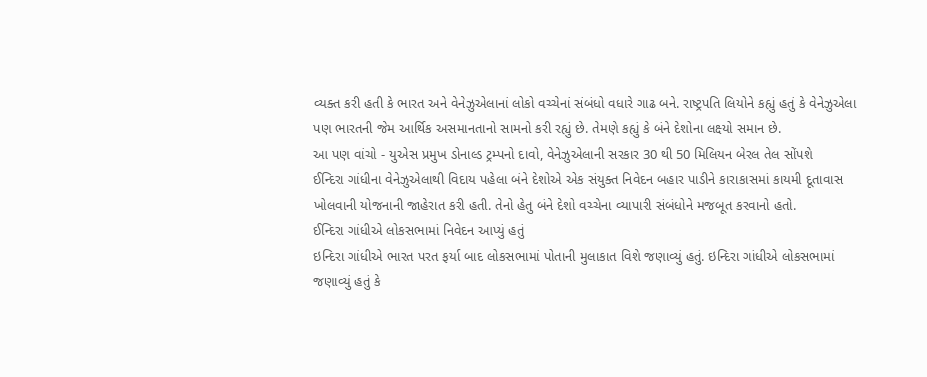વ્યક્ત કરી હતી કે ભારત અને વેનેઝુએલાનાં લોકો વચ્ચેનાં સંબંધો વધારે ગાઢ બને. રાષ્ટ્રપતિ લિયોને કહ્યું હતું કે વેનેઝુએલા પણ ભારતની જેમ આર્થિક અસમાનતાનો સામનો કરી રહ્યું છે. તેમણે કહ્યું કે બંને દેશોના લક્ષ્યો સમાન છે.
આ પણ વાંચો - યુએસ પ્રમુખ ડોનાલ્ડ ટ્રમ્પનો દાવો, વેનેઝુએલાની સરકાર 30 થી 50 મિલિયન બેરલ તેલ સોંપશે
ઈન્દિરા ગાંધીના વેનેઝુએલાથી વિદાય પહેલા બંને દેશોએ એક સંયુક્ત નિવેદન બહાર પાડીને કારાકાસમાં કાયમી દૂતાવાસ ખોલવાની યોજનાની જાહેરાત કરી હતી. તેનો હેતુ બંને દેશો વચ્ચેના વ્યાપારી સંબંધોને મજબૂત કરવાનો હતો.
ઈન્દિરા ગાંધીએ લોકસભામાં નિવેદન આપ્યું હતું
ઇન્દિરા ગાંધીએ ભારત પરત ફર્યા બાદ લોકસભામાં પોતાની મુલાકાત વિશે જણાવ્યું હતું. ઇન્દિરા ગાંધીએ લોકસભામાં જણાવ્યું હતું કે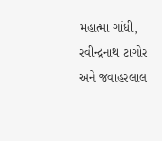મહાત્મા ગાંધી, રવીન્દ્રનાથ ટાગોર અને જવાહરલાલ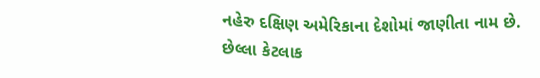નહેરુ દક્ષિણ અમેરિકાના દેશોમાં જાણીતા નામ છે.
છેલ્લા કેટલાક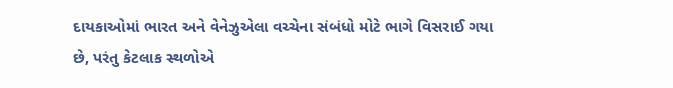દાયકાઓમાં ભારત અને વેનેઝુએલા વચ્ચેના સંબંધો મોટે ભાગે વિસરાઈ ગયા છે, પરંતુ કેટલાક સ્થળોએ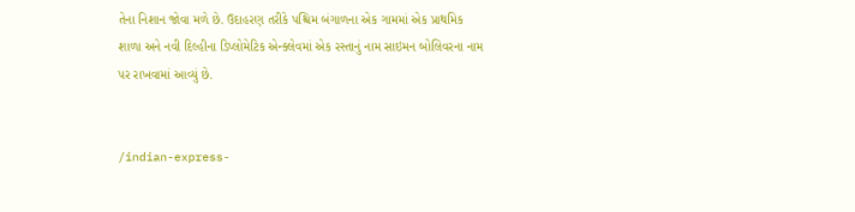તેના નિશાન જોવા મળે છે. ઉદાહરણ તરીકે પશ્ચિમ બંગાળના એક ગામમાં એક પ્રાથમિક શાળા અને નવી દિલ્હીના ડિપ્લોમેટિક એન્ક્લેવમાં એક રસ્તાનું નામ સાઇમન બોલિવરના નામ પર રાખવામાં આવ્યું છે.


/indian-express-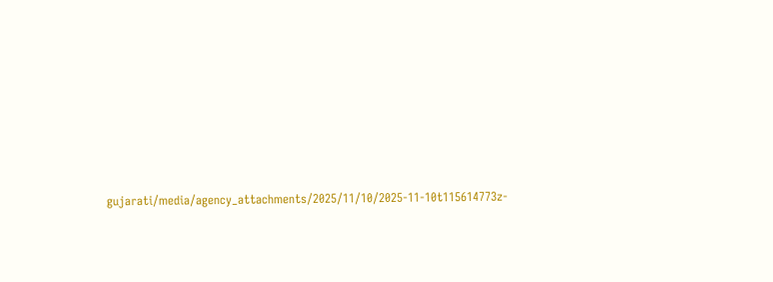gujarati/media/agency_attachments/2025/11/10/2025-11-10t115614773z-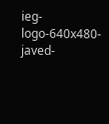ieg-logo-640x480-javed-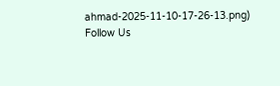ahmad-2025-11-10-17-26-13.png)
Follow Us